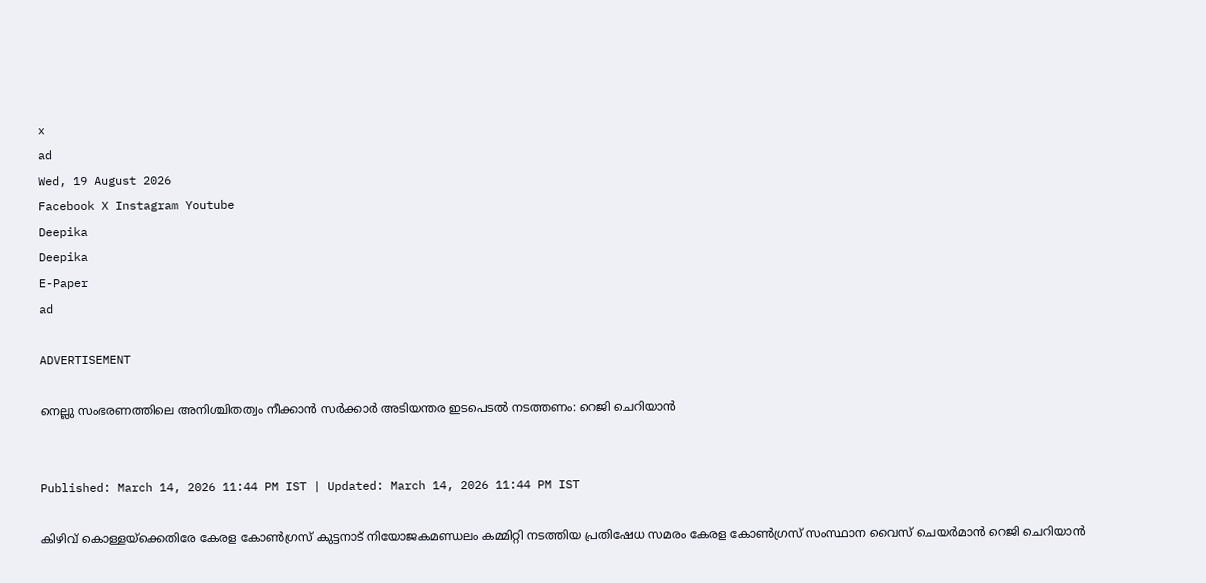x
ad
Wed, 19 August 2026
Facebook X Instagram Youtube
Deepika
Deepika
E-Paper
ad

ADVERTISEMENT

നെല്ലു സംഭരണത്തിലെ അനിശ്ചിതത്വം നീക്കാന്‍ സര്‍ക്കാര്‍ അടിയന്തര ഇടപെടല്‍ നടത്തണം: റെജി ചെറിയാൻ


Published: March 14, 2026 11:44 PM IST | Updated: March 14, 2026 11:44 PM IST

കിഴിവ് കൊള്ളയ്ക്കെതിരേ കേരള കോണ്‍ഗ്രസ് കുട്ടനാട് നിയോജകമണ്ഡലം കമ്മിറ്റി നടത്തിയ പ്രതിഷേധ സമരം കേരള കോണ്‍ഗ്രസ് സംസ്ഥാന വൈസ് ചെയര്‍മാന്‍ റെജി ചെറിയാന്‍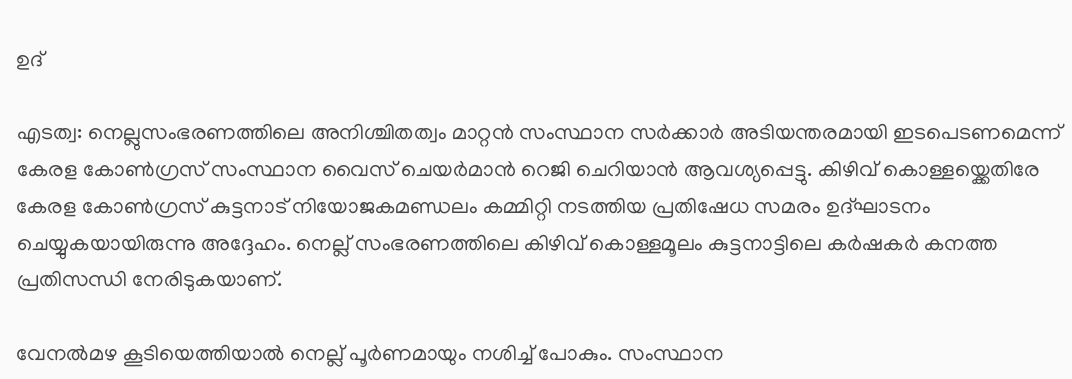ഉദ്

എടത്വ: നെല്ലുസംഭരണത്തിലെ അനിശ്ചിതത്വം മാറ്റന്‍ സംസ്ഥാന സര്‍ക്കാര്‍ അടിയന്തരമായി ഇടപെടണമെന്ന് കേരള കോണ്‍ഗ്രസ് സംസ്ഥാന വൈസ് ചെയര്‍മാന്‍ റെജി ചെറിയാന്‍ ആവശ്യപ്പെട്ടു. കിഴിവ് കൊള്ളയ്ക്കെതിരേ കേരള കോണ്‍ഗ്രസ് കുട്ടനാട് നിയോജകമണ്ഡലം കമ്മിറ്റി നടത്തിയ പ്രതിഷേധ സമരം ഉദ്ഘാടനം ചെയ്യുകയായിരുന്നു അദ്ദേഹം. നെല്ല് സംഭരണത്തിലെ കിഴിവ് കൊള്ളമൂലം കുട്ടനാട്ടിലെ കര്‍ഷകര്‍ കനത്ത പ്രതിസന്ധി നേരിടുകയാണ്.

വേനല്‍മഴ കൂടിയെത്തിയാല്‍ നെല്ല് പൂര്‍ണമായും നശിച്ച് പോകും. സംസ്ഥാന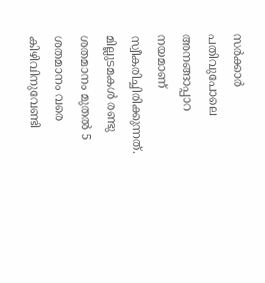സര്‍ക്കാര്‍ പതിവുപോലെ അനങ്ങാപ്പാറ നയമാണ് സ്വീകരിച്ചിരിക്കുന്നത്. മില്ലുടമകള്‍ രണ്ടു ശതമാനം മുതല്‍ 5 ശതമാനം വരെ കിഴിവിനുവേണ്ടി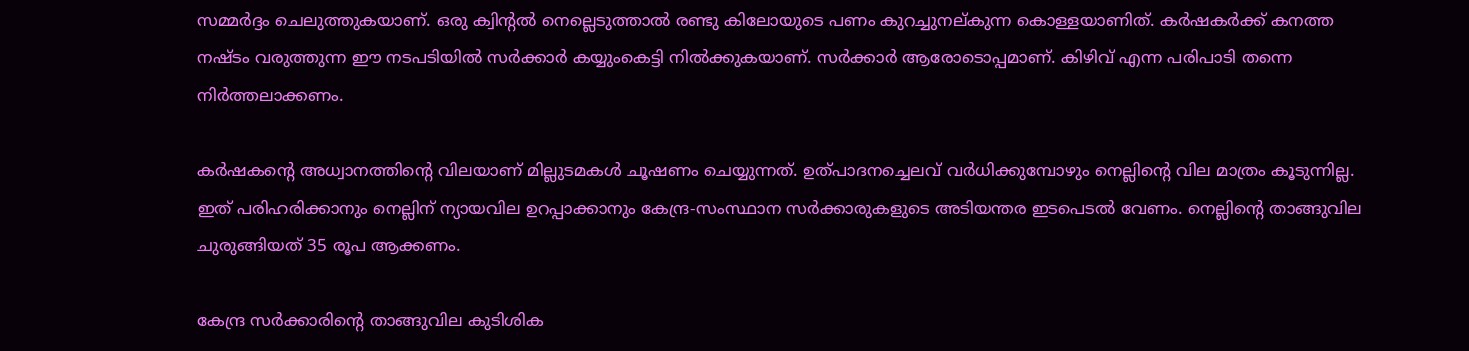സമ്മര്‍ദ്ദം ചെലുത്തുകയാണ്. ഒരു ക്വിന്‍റല്‍ നെല്ലെടുത്താല്‍ രണ്ടു കിലോയുടെ പണം കുറച്ചുനല്കുന്ന കൊള്ളയാണിത്. കര്‍ഷകര്‍ക്ക് കനത്ത നഷ്ടം വരുത്തുന്ന ഈ നടപടിയില്‍ സര്‍ക്കാര്‍ കയ്യുംകെട്ടി നില്‍ക്കുകയാണ്. സര്‍ക്കാര്‍ ആരോടൊപ്പമാണ്. കിഴിവ് എന്ന പരിപാടി തന്നെ നിര്‍ത്തലാക്കണം.

കര്‍ഷകന്‍റെ അധ്വാനത്തിന്‍റെ വിലയാണ് മില്ലുടമകള്‍ ചൂഷണം ചെയ്യുന്നത്. ഉത്പാദനച്ചെലവ് വര്‍ധിക്കുമ്പോഴും നെല്ലിന്‍റെ വില മാത്രം കൂടുന്നില്ല. ഇത് പരിഹരിക്കാനും നെല്ലിന് ന്യായവില ഉറപ്പാക്കാനും കേന്ദ്ര-സംസ്ഥാന സര്‍ക്കാരുകളുടെ അടിയന്തര ഇടപെടല്‍ വേണം. നെല്ലിന്‍റെ താങ്ങുവില ചുരുങ്ങിയത് 35 രൂപ ആക്കണം.

കേന്ദ്ര സര്‍ക്കാരിന്‍റെ താങ്ങുവില കുടിശിക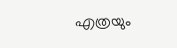എത്രയും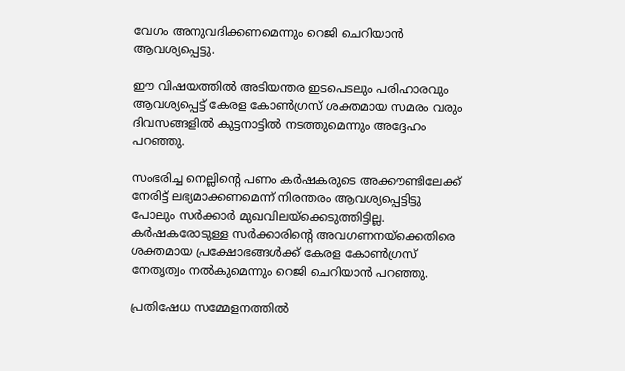വേഗം അനുവദിക്കണമെന്നും റെജി ചെറിയാന്‍ ആവശ്യപ്പെട്ടു.

ഈ വിഷയത്തില്‍ അടിയന്തര ഇടപെടലും പരിഹാരവും ആവശ്യപ്പെട്ട് കേരള കോണ്‍ഗ്രസ് ശക്തമായ സമരം വരും ദിവസങ്ങളില്‍ കുട്ടനാട്ടില്‍ നടത്തുമെന്നും അദ്ദേഹം പറഞ്ഞു.

സംഭരിച്ച നെല്ലിന്‍റെ പണം കര്‍ഷകരുടെ അക്കൗണ്ടിലേക്ക് നേരിട്ട് ലഭ്യമാക്കണമെന്ന് നിരന്തരം ആവശ്യപ്പെട്ടിട്ടു പോലും സര്‍ക്കാര്‍ മുഖവിലയ്ക്കെടുത്തിട്ടില്ല. കര്‍ഷകരോടുള്ള സര്‍ക്കാരിന്‍റെ അവഗണനയ്ക്കെതിരെ ശക്തമായ പ്രക്ഷോഭങ്ങള്‍ക്ക് കേരള കോണ്‍ഗ്രസ് നേതൃത്വം നല്‍കുമെന്നും റെജി ചെറിയാന്‍ പറഞ്ഞു.

പ്രതിഷേധ സമ്മേളനത്തില്‍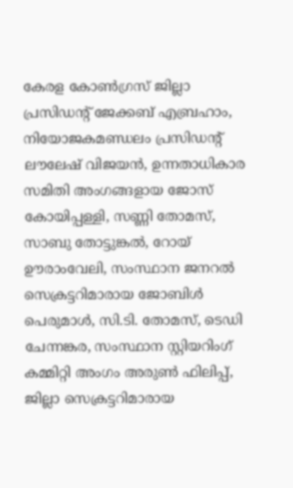കേരള കോണ്‍ഗ്രസ് ജില്ലാ പ്രസിഡന്‍റ് ജേക്കബ് എബ്രഹാം, നിയോജകമണ്ഡലം പ്രസിഡന്‍റ് ലൗലേഷ് വിജയന്‍, ഉന്നതാധികാര സമിതി അംഗങ്ങളായ ജോസ് കോയിപ്പള്ളി, സണ്ണി തോമസ്, സാബു തോട്ടുങ്കല്‍, റോയ് ഊരാംവേലി, സംസ്ഥാന ജനറല്‍ സെക്രട്ടറിമാരായ ജോബിള്‍ പെരുമാൾ, സി.ടി. തോമസ്, ടെഡി ചേന്നങ്കര, സംസ്ഥാന സ്റ്റിയറിംഗ് കമ്മിറ്റി അംഗം അരുണ്‍ ഫിലിപ്പ്, ജില്ലാ സെക്രട്ടറിമാരായ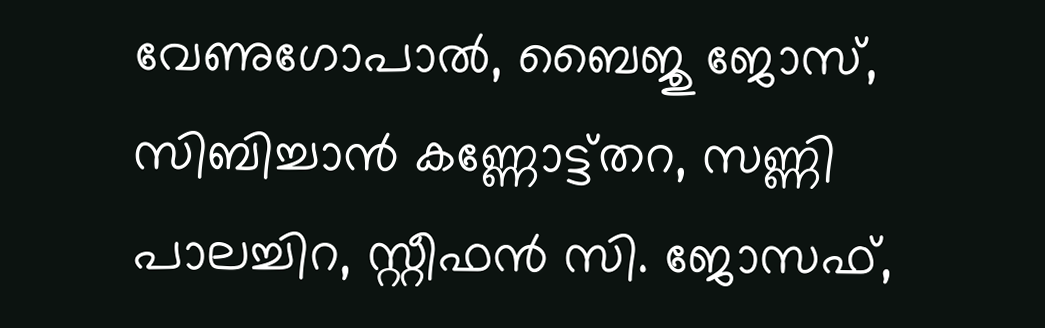വേണുഗോപാൽ, ബൈജു ജോസ്, സിബിച്ചാന്‍ കണ്ണോട്ട്തറ, സണ്ണി പാലച്ചിറ, സ്റ്റീഫന്‍ സി. ജോസഫ്,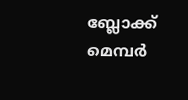ബ്ലോക്ക് മെമ്പര്‍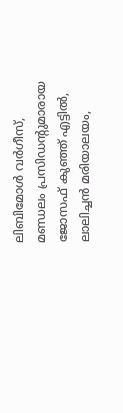ലിബിമോള്‍ വര്‍ഗീസ്, മണ്ഡലം പ്രസിഡന്‍റുമാരായ ജോസഫ് കുഞ്ഞ് എട്ടിൽ, ലാലിച്ചന്‍ മരിയാലയം,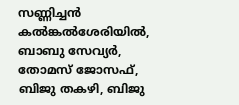സണ്ണിച്ചന്‍ കല്‍ങ്കല്‍ശേരിയിൽ, ബാബു സേവ്യര്‍, തോമസ് ജോസഫ്, ബിജു തകഴി, ബിജു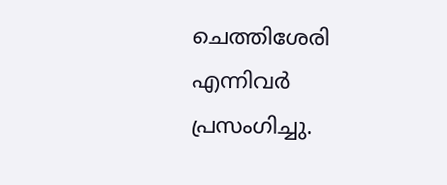ചെത്തിശേരി എന്നിവര്‍ പ്രസംഗിച്ചു.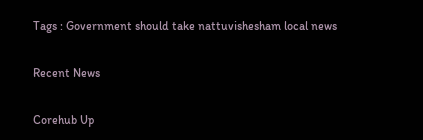Tags : Government should take nattuvishesham local news

Recent News

Corehub Up